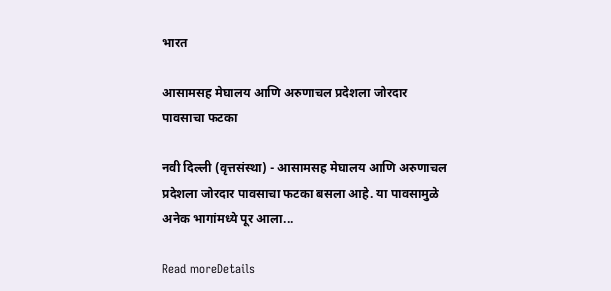भारत

आसामसह मेघालय आणि अरुणाचल प्रदेशला जोरदार पावसाचा फटका

नवी दिल्ली (वृत्तसंस्था) - आसामसह मेघालय आणि अरुणाचल प्रदेशला जोरदार पावसाचा फटका बसला आहे. या पावसामुळे अनेक भागांमध्ये पूर आला...

Read moreDetails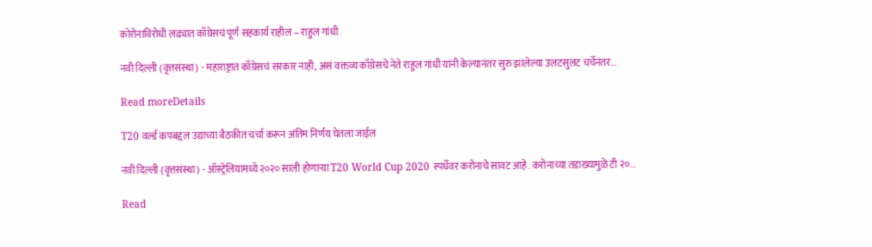कोरोनाविरोधी लढ्यात काँग्रेसचं पूर्ण सहकार्य राहील – राहुल गांधी

नवी दिल्ली (वृत्तसंस्था) - महाराष्ट्रात काँग्रेसचं सरकार नाही, असं वक्तव्य काँग्रेसचे नेते राहुल गांधी यांनी केल्यानंतर सुरु झालेल्या उलटसुलट चर्चेनंतर...

Read moreDetails

T20 वर्ल्ड कपबद्दल उद्याच्या बैठकीत चर्चा करून अंतिम निर्णय घेतला जाईल

नवी दिल्ली (वृत्तसंस्था) - ऑस्ट्रेलियामध्ये २०२० साली होणाऱ्या T20 World Cup 2020 स्पर्धेवर करोनाचे सावट आहे. करोनाच्या तडाख्यामुळे टी २०...

Read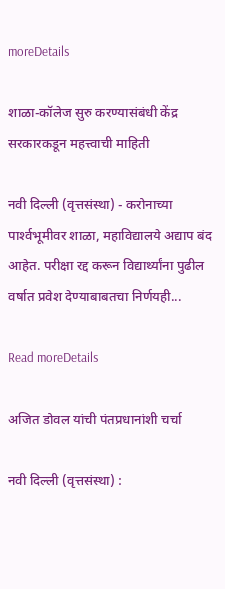moreDetails

शाळा-कॉलेज सुरु करण्यासंबंधी केंद्र सरकारकडून महत्त्वाची माहिती

नवी दिल्ली (वृत्तसंस्था) - करोनाच्या पार्श्‍वभूमीवर शाळा, महाविद्यालये अद्याप बंद आहेत. परीक्षा रद्द करून विद्यार्थ्यांना पुढील वर्षात प्रवेश देण्याबाबतचा निर्णयही...

Read moreDetails

अजित डोवल यांची पंतप्रधानांशी चर्चा

नवी दिल्ली (वृत्तसंस्था) :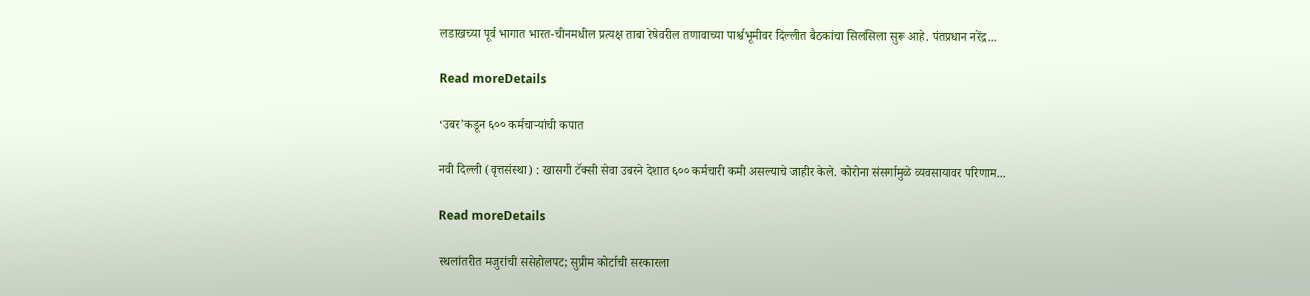लडाखच्या पूर्व भागात भारत-चीनमधील प्रत्यक्ष ताबा रेषेवरील तणावाच्या पार्श्वभूमीवर दिल्लीत बैठकांचा सिलसिला सुरू आहे. पंतप्रधान नरेंद्र...

Read moreDetails

‘उबर’कडून ६०० कर्मचाऱ्यांची कपात

नवी दिल्ली (वृत्तसंस्था) : खासगी टॅक्सी सेवा उबरने देशात ६०० कर्मचारी कमी असल्याचे जाहीर केले. कोरोना संसर्गामुळे व्यवसायावर परिणाम...

Read moreDetails

स्थलांतरीत मजुरांची ससेहोलपट; सुप्रीम कोर्टाची सरकारला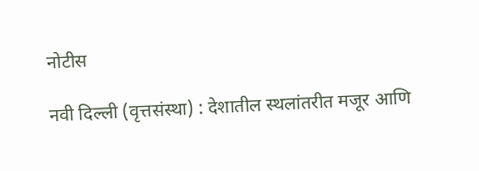नोटीस

नवी दिल्ली (वृत्तसंस्था) : देशातील स्थलांतरीत मजूर आणि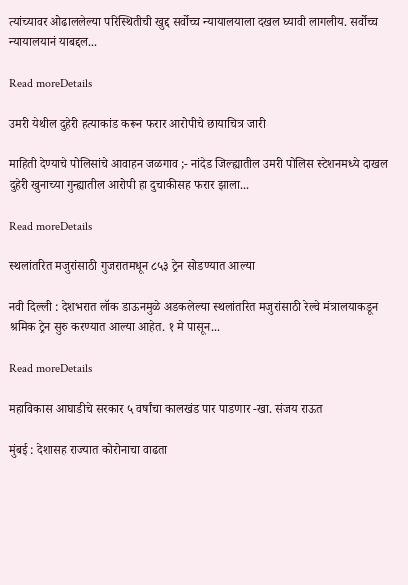त्यांच्यावर ओढाललेल्या परिस्थितीची खुद्द सर्वोच्च न्यायालयाला दखल घ्यावी लागलीय. सर्वोच्च न्यायालयानं याबद्दल...

Read moreDetails

उमरी येथील दुहेरी हत्याकांड करून फरार आरोपीचे छायाचित्र जारी

माहिती देण्याचे पोलिसांचे आवाहन जळगाव ;- नांदेड जिल्ह्यातील उमरी पोलिस स्टेशनमध्ये दाखल दुहेरी खुनाच्या गुन्ह्यातील आरोपी हा दुचाकीसह फरार झाला...

Read moreDetails

स्थलांतरित मजुरांसाठी गुजरातमधून ८५३ ट्रेन सोडण्यात आल्या

नवी दिल्ली : देशभरात लॉक डाऊनमुळे अडकलेल्या स्थलांतरित मजुरांसाठी रेल्वे मंत्रालयाकडून श्रमिक ट्रेन सुरु करण्यात आल्या आहेत. १ मे पासून...

Read moreDetails

महाविकास आघाडीचे सरकार ५ वर्षांचा कालखंड पार पाडणार -खा. संजय राऊत

मुंबई : देशासह राज्यात कोरोनाचा वाढता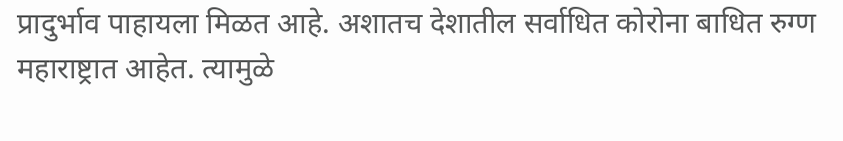प्रादुर्भाव पाहायला मिळत आहे. अशातच देशातील सर्वाधित कोरोना बाधित रुग्ण महाराष्ट्रात आहेत. त्यामुळे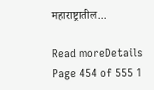महाराष्ट्रातील...

Read moreDetails
Page 454 of 555 1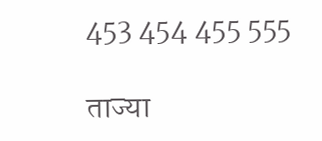453 454 455 555

ताज्या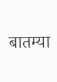बातम्या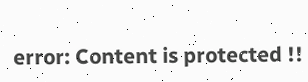error: Content is protected !!